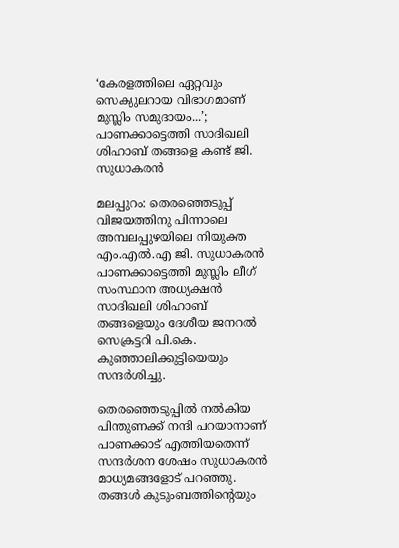‘കേരളത്തിലെ ഏറ്റവും സെക്യുലറായ വിഭാഗമാണ് മുസ്ലിം സമുദായം...’; പാണക്കാട്ടെത്തി സാദിഖലി ശിഹാബ് തങ്ങളെ കണ്ട് ജി. സുധാകരൻ

മലപ്പുറം: തെരഞ്ഞെടുപ്പ് വിജയത്തിനു പിന്നാലെ അമ്പലപ്പുഴയിലെ നിയുക്ത എം.എൽ.എ ജി. സുധാകരൻ പാണക്കാട്ടെത്തി മുസ്ലിം ലീഗ് സംസ്ഥാന അധ്യക്ഷൻ സാദിഖലി ശിഹാബ് തങ്ങളെയും ദേശീയ ജനറൽ സെക്രട്ടറി പി.കെ. കുഞ്ഞാലിക്കുട്ടിയെയും സന്ദർശിച്ചു.

തെരഞ്ഞെടുപ്പിൽ നൽകിയ പിന്തുണക്ക് നന്ദി പറയാനാണ് പാണക്കാട് എത്തിയതെന്ന് സന്ദർശന ശേഷം സുധാകരൻ മാധ്യമങ്ങളോട് പറഞ്ഞു. തങ്ങൾ കുടുംബത്തിന്റെയും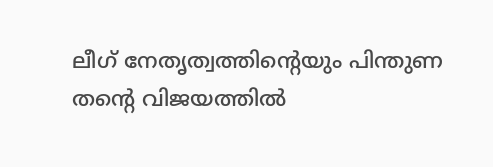ലീഗ് നേതൃത്വത്തിന്റെയും പിന്തുണ തന്റെ വിജയത്തിൽ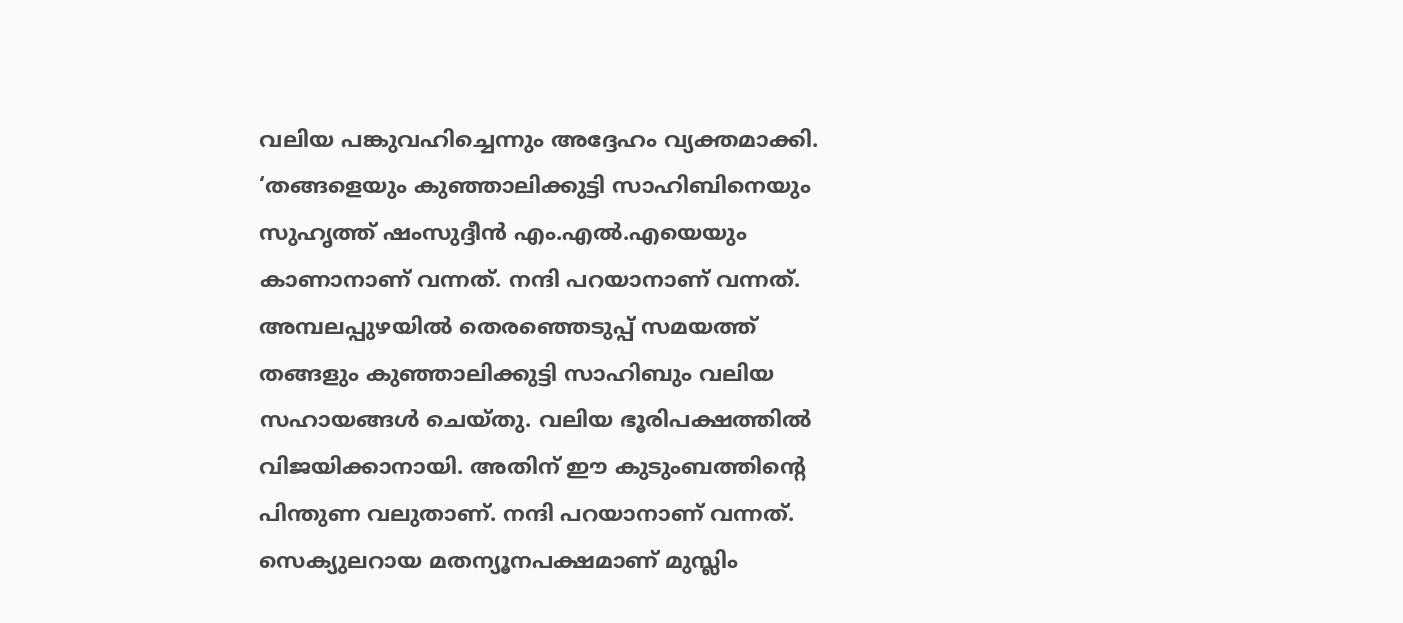വലിയ പങ്കുവഹിച്ചെന്നും അദ്ദേഹം വ്യക്തമാക്കി. ‘തങ്ങളെയും കുഞ്ഞാലിക്കുട്ടി സാഹിബിനെയും സുഹൃത്ത് ഷംസുദ്ദീന്‍ എം.എല്‍.എയെയും കാണാനാണ് വന്നത്. നന്ദി പറയാനാണ് വന്നത്. അമ്പലപ്പുഴയില്‍ തെരഞ്ഞെടുപ്പ് സമയത്ത് തങ്ങളും കുഞ്ഞാലിക്കുട്ടി സാഹിബും വലിയ സഹായങ്ങൾ ചെയ്തു. വലിയ ഭൂരിപക്ഷത്തില്‍ വിജയിക്കാനായി. അതിന് ഈ കുടുംബത്തിന്റെ പിന്തുണ വലുതാണ്. നന്ദി പറയാനാണ് വന്നത്. സെക്യുലറായ മതന്യൂനപക്ഷമാണ് മുസ്ലിം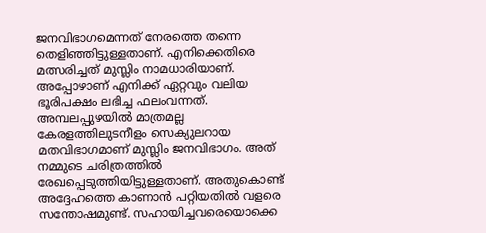ജനവിഭാഗമെന്നത് നേരത്തെ തന്നെ തെളിഞ്ഞിട്ടുള്ളതാണ്. എനിക്കെതിരെ മത്സരിച്ചത് മുസ്ലിം നാമധാരിയാണ്. അപ്പോഴാണ് എനിക്ക് ഏറ്റവും വലിയ ഭൂരിപക്ഷം ലഭിച്ച ഫലംവന്നത്. അമ്പലപ്പുഴയില്‍ മാത്രമല്ല കേരളത്തിലുടനീളം സെക്യുലറായ മതവിഭാഗമാണ് മുസ്ലിം ജനവിഭാഗം. അത് നമ്മുടെ ചരിത്രത്തിൽ രേഖപ്പെടുത്തിയിട്ടുള്ളതാണ്. അതുകൊണ്ട് അദ്ദേഹത്തെ കാണാൻ പറ്റിയതിൽ വളരെ സന്തോഷമുണ്ട്. സഹായിച്ചവരെയൊക്കെ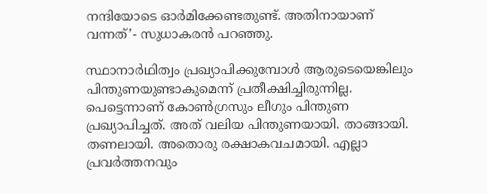നന്ദിയോടെ ഓര്‍മിക്കേണ്ടതുണ്ട്. അതിനായാണ് വന്നത്’- സുധാകരൻ പറഞ്ഞു.

സ്ഥാനാര്‍ഥിത്വം പ്രഖ്യാപിക്കുമ്പോള്‍ ആരുടെയെങ്കിലും പിന്തുണയുണ്ടാകുമെന്ന് പ്രതീക്ഷിച്ചിരുന്നില്ല. പെട്ടെന്നാണ് കോണ്‍ഗ്രസും ലീഗും പിന്തുണ പ്രഖ്യാപിച്ചത്. അത് വലിയ പിന്തുണയായി. താങ്ങായി. തണലായി. അതൊരു രക്ഷാകവചമായി. എല്ലാ പ്രവര്‍ത്തനവും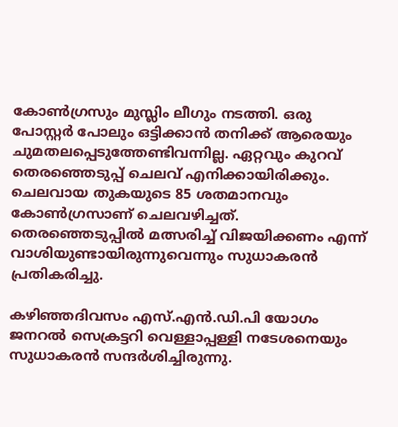കോണ്‍ഗ്രസും മുസ്ലിം ലീഗും നടത്തി. ഒരു പോസ്റ്റര്‍ പോലും ഒട്ടിക്കാന്‍ തനിക്ക് ആരെയും ചുമതലപ്പെടുത്തേണ്ടിവന്നില്ല. ഏറ്റവും കുറവ് തെരഞ്ഞെടുപ്പ് ചെലവ് എനിക്കായിരിക്കും. ചെലവായ തുകയുടെ 85 ശതമാനവും കോണ്‍ഗ്രസാണ് ചെലവഴിച്ചത്. തെരഞ്ഞെടുപ്പില്‍ മത്സരിച്ച് വിജയിക്കണം എന്ന് വാശിയുണ്ടായിരുന്നുവെന്നും സുധാകരൻ പ്രതികരിച്ചു.

കഴിഞ്ഞദിവസം എസ്.എൻ.ഡി.പി യോഗം ജനറല്‍ സെക്രട്ടറി വെള്ളാപ്പള്ളി നടേശനെയും സുധാകരന്‍ സന്ദർശിച്ചിരുന്നു.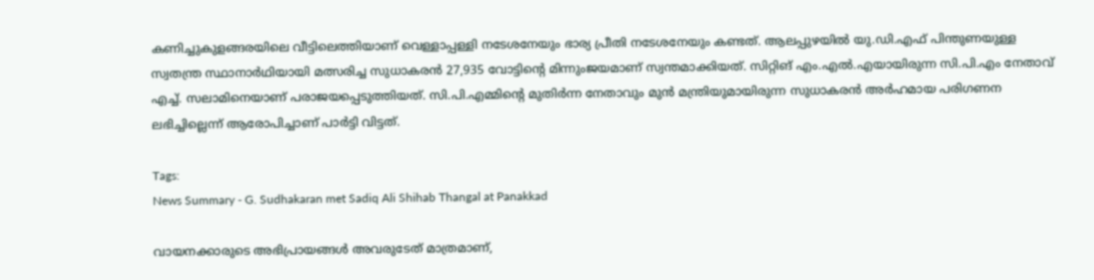കണിച്ചുകുളങ്ങരയിലെ വീട്ടിലെത്തിയാണ് വെള്ളാപ്പള്ളി നടേശനേയും ഭാര്യ പ്രീതി നടേശനേയും കണ്ടത്. ആലപ്പുഴയില്‍ യു.ഡി.എഫ് പിന്തുണയുള്ള സ്വതന്ത്ര സ്ഥാനാര്‍ഥിയായി മത്സരിച്ച സുധാകരന്‍ 27,935 വോട്ടിന്റെ മിന്നുംജയമാണ് സ്വന്തമാക്കിയത്. സിറ്റിങ് എം.എല്‍.എയായിരുന്ന സി.പി.എം നേതാവ് എച്ച്. സലാമിനെയാണ് പരാജയപ്പെടുത്തിയത്. സി.പി.എമ്മിന്റെ മുതിര്‍ന്ന നേതാവും മുന്‍ മന്ത്രിയുമായിരുന്ന സുധാകരന്‍ അര്‍ഹമായ പരിഗണന ലഭിച്ചില്ലെന്ന് ആരോപിച്ചാണ് പാർട്ടി വിട്ടത്.

Tags:
News Summary - G. Sudhakaran met Sadiq Ali Shihab Thangal at Panakkad

വായനക്കാരുടെ അഭിപ്രായങ്ങള്‍ അവരുടേത് മാത്രമാണ്,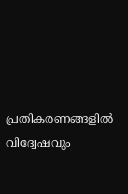പ്രതികരണങ്ങളിൽ വിദ്വേഷവും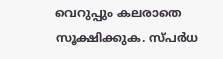വെറുപ്പും കലരാതെ സൂക്ഷിക്കുക. സ്പർധ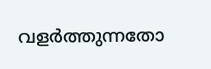വളർത്തുന്നതോ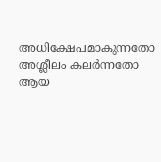അധിക്ഷേപമാകുന്നതോ അശ്ലീലം കലർന്നതോ ആയ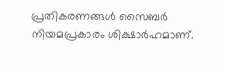പ്രതികരണങ്ങൾ സൈബർ നിയമപ്രകാരം ശിക്ഷാർഹമാണ്.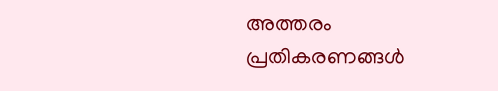അത്തരം പ്രതികരണങ്ങൾ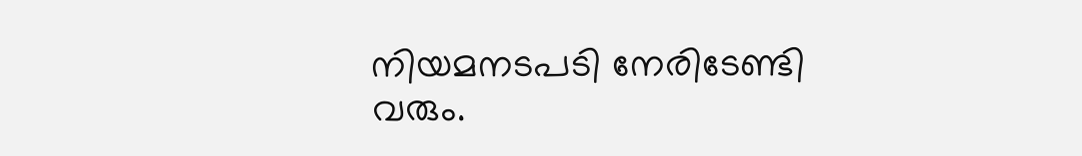നിയമനടപടി നേരിടേണ്ടി വരും.